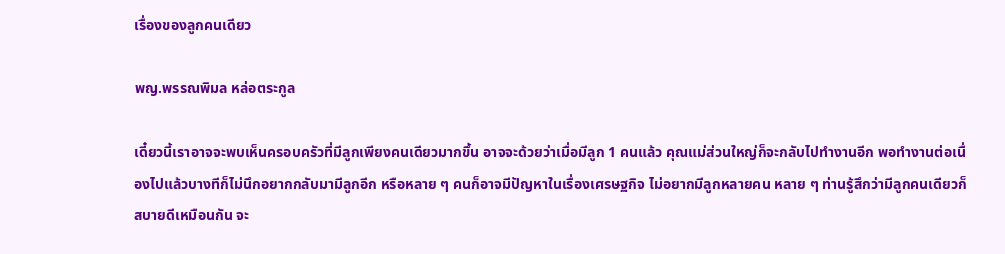เรื่องของลูกคนเดียว

พญ.พรรณพิมล หล่อตระกูล

เดี๋ยวนี้เราอาจจะพบเห็นครอบครัวที่มีลูกเพียงคนเดียวมากขึ้น อาจจะด้วยว่าเมื่อมีลูก 1 คนแล้ว คุณแม่ส่วนใหญ่ก็จะกลับไปทำงานอีก พอทำงานต่อเนื่องไปแล้วบางทีก็ไม่นึกอยากกลับมามีลูกอีก หรือหลาย ๆ คนก็อาจมีปัญหาในเรื่องเศรษฐกิจ ไม่อยากมีลูกหลายคน หลาย ๆ ท่านรู้สึกว่ามีลูกคนเดียวก็สบายดีเหมือนกัน จะ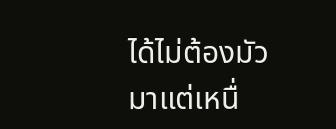ได้ไม่ต้องมัวมาแต่เหนื่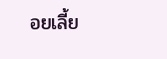อยเลี้ย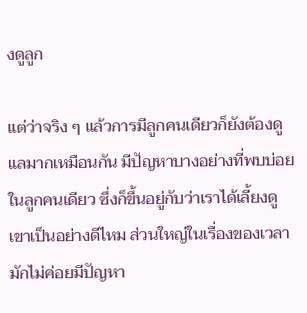งดูลูก

แต่ว่าจริง ๆ แล้วการมีลูกคนเดียวก็ยังต้องดูแลมากเหมือนกัน มีปัญหาบางอย่างที่พบบ่อยในลูกคนเดียว ซึ่งก็ขึ้นอยู่กับว่าเราได้เลี้ยงดูเขาเป็นอย่างดีไหม ส่วนใหญ่ในเรื่องของเวลามักไม่ค่อยมีปัญหา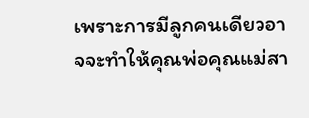เพราะการมีลูกคนเดียวอาจจะทำให้คุณพ่อคุณแม่สา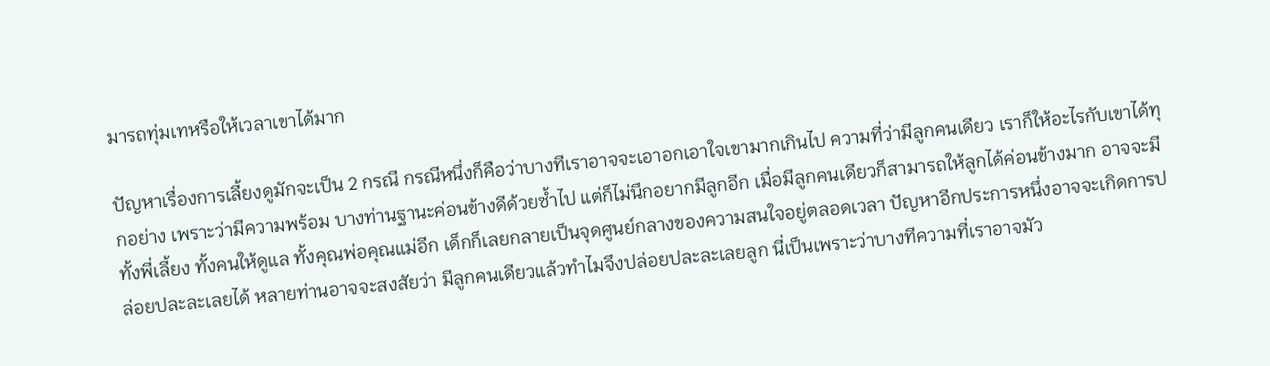มารถทุ่มเทหรือให้เวลาเขาได้มาก

ปัญหาเรื่องการเลี้ยงดูมักจะเป็น 2 กรณี กรณีหนึ่งก็คือว่าบางทีเราอาจจะเอาอกเอาใจเขามากเกินไป ความที่ว่ามีลูกคนเดียว เราก็ให้อะไรกับเขาได้ทุกอย่าง เพราะว่ามีความพร้อม บางท่านฐานะค่อนข้างดีด้วยซ้ำไป แต่ก็ไม่นึกอยากมีลูกอีก เมื่อมีลูกคนเดียวก็สามารถให้ลูกได้ค่อนข้างมาก อาจจะมีทั้งพี่เลี้ยง ทั้งคนให้ดูแล ทั้งคุณพ่อคุณแม่อีก เด็กก็เลยกลายเป็นจุดศูนย์กลางของความสนใจอยู่ตลอดเวลา ปัญหาอีกประการหนึ่งอาจจะเกิดการปล่อยปละละเลยได้ หลายท่านอาจจะสงสัยว่า มีลูกคนเดียวแล้วทำไมจึงปล่อยปละละเลยลูก นี่เป็นเพราะว่าบางทีความที่เราอาจมัว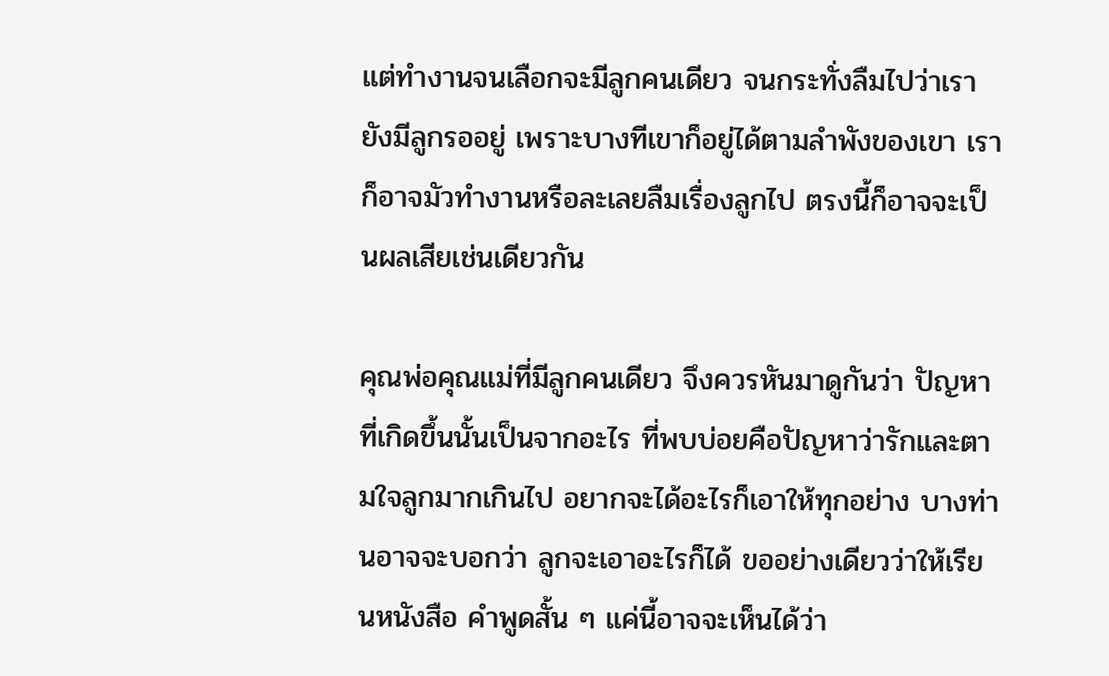แต่ทำงานจนเลือกจะมีลูกคนเดียว จนกระทั่งลืมไปว่าเรายังมีลูกรออยู่ เพราะบางทีเขาก็อยู่ได้ตามลำพังของเขา เราก็อาจมัวทำงานหรือละเลยลืมเรื่องลูกไป ตรงนี้ก็อาจจะเป็นผลเสียเช่นเดียวกัน

คุณพ่อคุณแม่ที่มีลูกคนเดียว จึงควรหันมาดูกันว่า ปัญหาที่เกิดขึ้นนั้นเป็นจากอะไร ที่พบบ่อยคือปัญหาว่ารักและตามใจลูกมากเกินไป อยากจะได้อะไรก็เอาให้ทุกอย่าง บางท่านอาจจะบอกว่า ลูกจะเอาอะไรก็ได้ ขออย่างเดียวว่าให้เรียนหนังสือ คำพูดสั้น ๆ แค่นี้อาจจะเห็นได้ว่า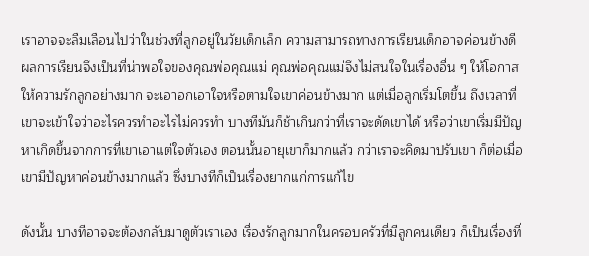เราอาจจะลืมเลือนไปว่าในช่วงที่ลูกอยู่ในวัยเด็กเล็ก ความสามารถทางการเรียนเด็กอาจค่อนข้างดี ผลการเรียนจึงเป็นที่น่าพอใจของคุณพ่อคุณแม่ คุณพ่อคุณแม่จึงไม่สนใจในเรื่องอื่น ๆ ให้โอกาส ให้ความรักลูกอย่างมาก จะเอาอกเอาใจหรือตามใจเขาค่อนข้างมาก แต่เมื่อลูกเริ่มโตขึ้น ถึงเวลาที่เขาจะเข้าใจว่าอะไรควรทำอะไรไม่ควรทำ บางทีมันก็ช้าเกินกว่าที่เราจะดัดเขาได้ หรือว่าเขาเริ่มมีปัญหาเกิดขึ้นจากการที่เขาเอาแต่ใจตัวเอง ตอนนั้นอายุเขาก็มากแล้ว กว่าเราจะคิดมาปรับเขา ก็ต่อเมื่อเขามีปัญหาค่อนข้างมากแล้ว ซึ่งบางทีก็เป็นเรื่องยากแก่การแก้ไข

ดังนั้น บางทีอาจจะต้องกลับมาดูตัวเราเอง เรื่องรักลูกมากในครอบครัวที่มีลูกคนเดียว ก็เป็นเรื่องที่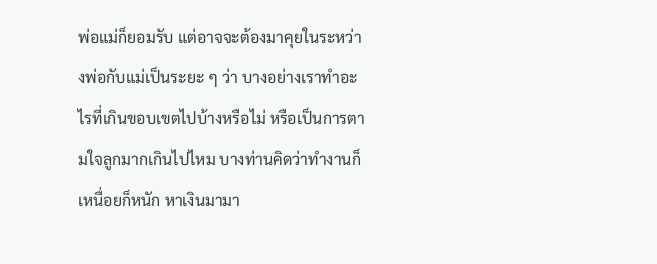พ่อแม่ก็ยอมรับ แต่อาจจะต้องมาคุยในระหว่างพ่อกับแม่เป็นระยะ ๆ ว่า บางอย่างเราทำอะไรที่เกินขอบเขตไปบ้างหรือไม่ หรือเป็นการตามใจลูกมากเกินไปไหม บางท่านคิดว่าทำงานก็เหนื่อยก็หนัก หาเงินมามา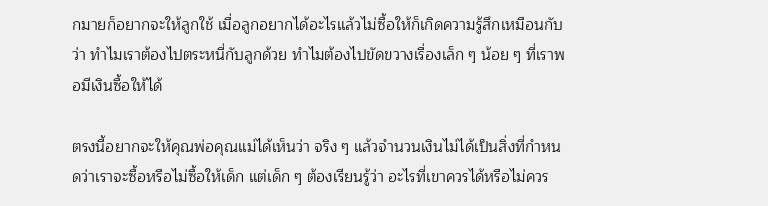กมายก็อยากจะให้ลูกใช้ เมื่อลูกอยากได้อะไรแล้วไม่ซื้อให้ก็เกิดความรู้สึกเหมือนกับว่า ทำไมเราต้องไปตระหนี่กับลูกด้วย ทำไมต้องไปขัดขวางเรื่องเล็ก ๆ น้อย ๆ ที่เราพอมีเงินซื้อให้ได้

ตรงนี้อยากจะให้คุณพ่อคุณแม่ได้เห็นว่า จริง ๆ แล้วจำนวนเงินไม่ได้เป็นสิ่งที่กำหนดว่าเราจะซื้อหรือไม่ซื้อให้เด็ก แต่เด็ก ๆ ต้องเรียนรู้ว่า อะไรที่เขาควรได้หรือไม่ควร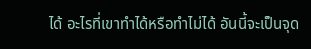ได้ อะไรที่เขาทำได้หรือทำไม่ได้ อันนี้จะเป็นจุด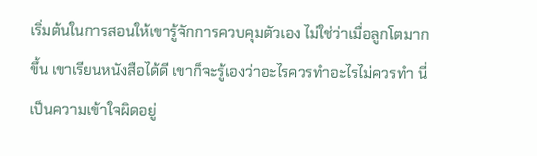เริ่มต้นในการสอนให้เขารู้จักการควบคุมตัวเอง ไม่ใช่ว่าเมื่อลูกโตมากขึ้น เขาเรียนหนังสือได้ดี เขาก็จะรู้เองว่าอะไรควรทำอะไรไม่ควรทำ นี่เป็นความเข้าใจผิดอยู่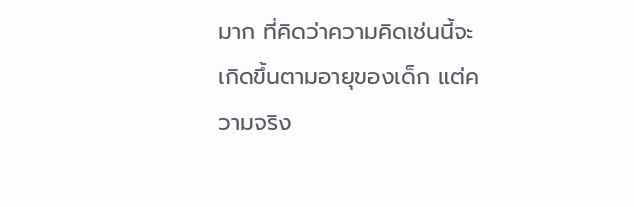มาก ที่คิดว่าความคิดเช่นนี้จะเกิดขึ้นตามอายุของเด็ก แต่ความจริง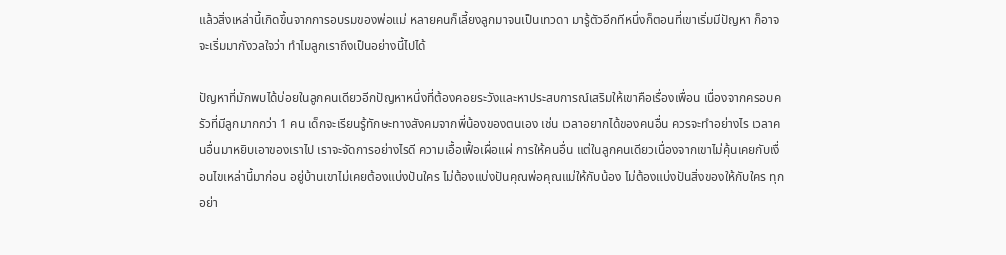แล้วสิ่งเหล่านี้เกิดขึ้นจากการอบรมของพ่อแม่ หลายคนก็เลี้ยงลูกมาจนเป็นเทวดา มารู้ตัวอีกทีหนึ่งก็ตอนที่เขาเริ่มมีปัญหา ก็อาจจะเริ่มมากังวลใจว่า ทำไมลูกเราถึงเป็นอย่างนี้ไปได้

ปัญหาที่มักพบได้บ่อยในลูกคนเดียวอีกปัญหาหนึ่งที่ต้องคอยระวังและหาประสบการณ์เสริมให้เขาคือเรื่องเพื่อน เนื่องจากครอบครัวที่มีลูกมากกว่า 1 คน เด็กจะเรียนรู้ทักษะทางสังคมจากพี่น้องของตนเอง เช่น เวลาอยากได้ของคนอื่น ควรจะทำอย่างไร เวลาคนอื่นมาหยิบเอาของเราไป เราจะจัดการอย่างไรดี ความเอื้อเฟื้อเผื่อแผ่ การให้คนอื่น แต่ในลูกคนเดียวเนื่องจากเขาไม่คุ้นเคยกับเงื่อนไขเหล่านี้มาก่อน อยู่บ้านเขาไม่เคยต้องแบ่งปันใคร ไม่ต้องแบ่งปันคุณพ่อคุณแม่ให้กับน้อง ไม่ต้องแบ่งปันสิ่งของให้กับใคร ทุกอย่า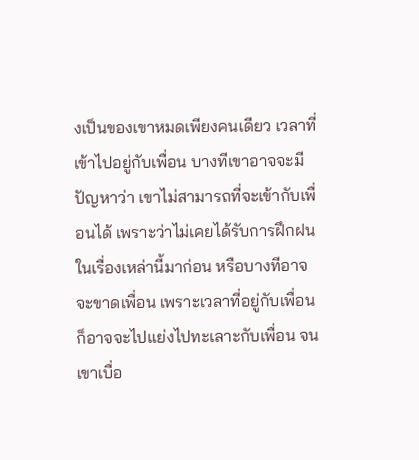งเป็นของเขาหมดเพียงคนเดียว เวลาที่เข้าไปอยู่กับเพื่อน บางทีเขาอาจจะมีปัญหาว่า เขาไม่สามารถที่จะเข้ากับเพื่อนได้ เพราะว่าไม่เคยได้รับการฝึกฝนในเรื่องเหล่านี้มาก่อน หรือบางทีอาจจะขาดเพื่อน เพราะเวลาที่อยู่กับเพื่อนก็อาจจะไปแย่งไปทะเลาะกับเพื่อน จนเขาเบื่อ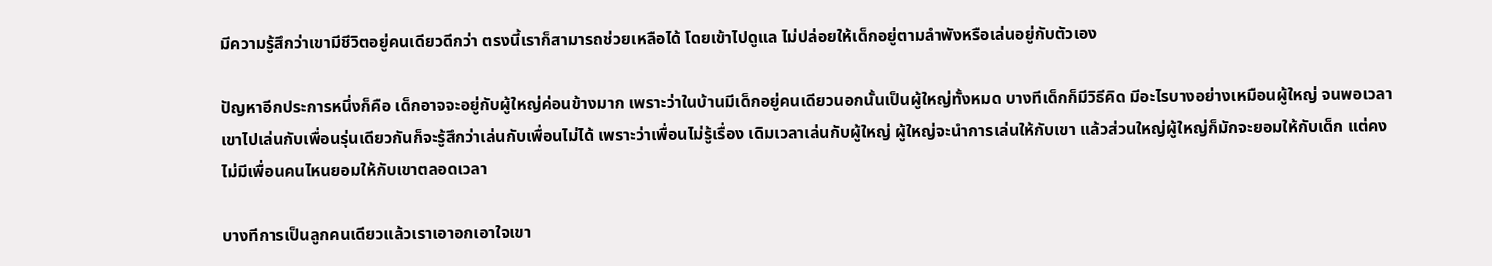มีความรู้สึกว่าเขามีชีวิตอยู่คนเดียวดีกว่า ตรงนี้เราก็สามารถช่วยเหลือได้ โดยเข้าไปดูแล ไม่ปล่อยให้เด็กอยู่ตามลำพังหรือเล่นอยู่กับตัวเอง

ปัญหาอีกประการหนึ่งก็คือ เด็กอาจจะอยู่กับผู้ใหญ่ค่อนข้างมาก เพราะว่าในบ้านมีเด็กอยู่คนเดียวนอกนั้นเป็นผู้ใหญ่ทั้งหมด บางทีเด็กก็มีวิธีคิด มีอะไรบางอย่างเหมือนผู้ใหญ่ จนพอเวลาเขาไปเล่นกับเพื่อนรุ่นเดียวกันก็จะรู้สึกว่าเล่นกับเพื่อนไม่ได้ เพราะว่าเพื่อนไม่รู้เรื่อง เดิมเวลาเล่นกับผู้ใหญ่ ผู้ใหญ่จะนำการเล่นให้กับเขา แล้วส่วนใหญ่ผู้ใหญ่ก็มักจะยอมให้กับเด็ก แต่คงไม่มีเพื่อนคนไหนยอมให้กับเขาตลอดเวลา

บางทีการเป็นลูกคนเดียวแล้วเราเอาอกเอาใจเขา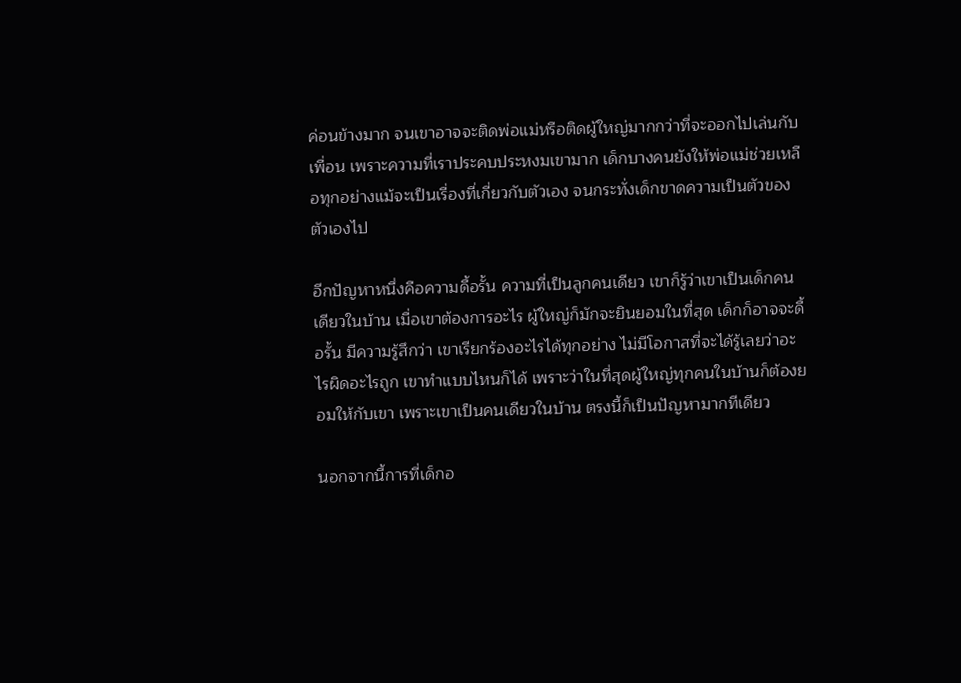ค่อนข้างมาก จนเขาอาจจะติดพ่อแม่หรือติดผู้ใหญ่มากกว่าที่จะออกไปเล่นกับเพื่อน เพราะความที่เราประคบประหงมเขามาก เด็กบางคนยังให้พ่อแม่ช่วยเหลือทุกอย่างแม้จะเป็นเรื่องที่เกี่ยวกับตัวเอง จนกระทั่งเด็กขาดความเป็นตัวของตัวเองไป

อีกปัญหาหนึ่งคือความดื้อรั้น ความที่เป็นลูกคนเดียว เขาก็รู้ว่าเขาเป็นเด็กคนเดียวในบ้าน เมื่อเขาต้องการอะไร ผู้ใหญ่ก็มักจะยินยอมในที่สุด เด็กก็อาจจะดื้อรั้น มีความรู้สึกว่า เขาเรียกร้องอะไรได้ทุกอย่าง ไม่มีโอกาสที่จะได้รู้เลยว่าอะไรผิดอะไรถูก เขาทำแบบไหนก็ได้ เพราะว่าในที่สุดผู้ใหญ่ทุกคนในบ้านก็ต้องยอมให้กับเขา เพราะเขาเป็นคนเดียวในบ้าน ตรงนี้ก็เป็นปัญหามากทีเดียว

นอกจากนี้การที่เด็กอ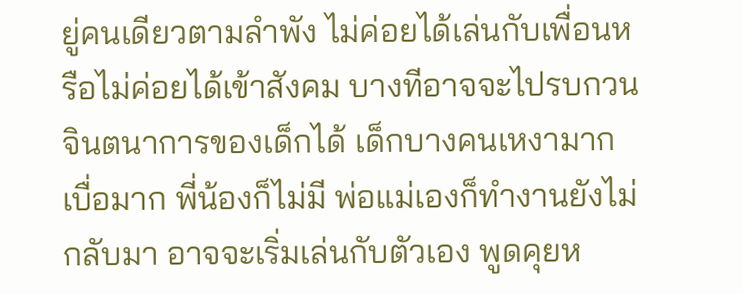ยู่คนเดียวตามลำพัง ไม่ค่อยได้เล่นกับเพื่อนหรือไม่ค่อยได้เข้าสังคม บางทีอาจจะไปรบกวนจินตนาการของเด็กได้ เด็กบางคนเหงามาก เบื่อมาก พี่น้องก็ไม่มี พ่อแม่เองก็ทำงานยังไม่กลับมา อาจจะเริ่มเล่นกับตัวเอง พูดคุยห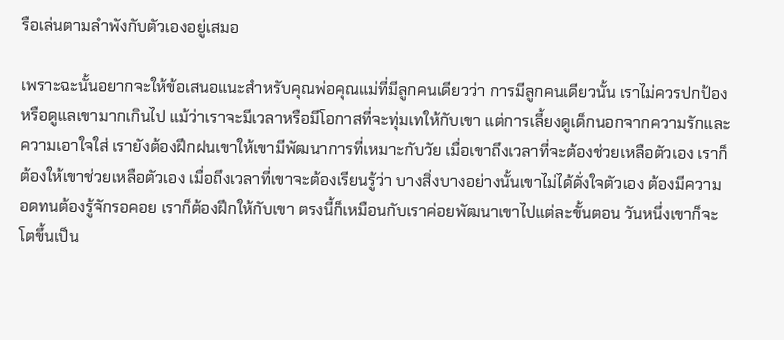รือเล่นตามลำพังกับตัวเองอยู่เสมอ

เพราะฉะนั้นอยากจะให้ข้อเสนอแนะสำหรับคุณพ่อคุณแม่ที่มีลูกคนเดียวว่า การมีลูกคนเดียวนั้น เราไม่ควรปกป้องหรือดูแลเขามากเกินไป แม้ว่าเราจะมีเวลาหรือมีโอกาสที่จะทุ่มเทให้กับเขา แต่การเลี้ยงดูเด็กนอกจากความรักและความเอาใจใส่ เรายังต้องฝึกฝนเขาให้เขามีพัฒนาการที่เหมาะกับวัย เมื่อเขาถึงเวลาที่จะต้องช่วยเหลือตัวเอง เราก็ต้องให้เขาช่วยเหลือตัวเอง เมื่อถึงเวลาที่เขาจะต้องเรียนรู้ว่า บางสิ่งบางอย่างนั้นเขาไม่ได้ดั่งใจตัวเอง ต้องมีความอดทนต้องรู้จักรอคอย เราก็ต้องฝึกให้กับเขา ตรงนี้ก็เหมือนกับเราค่อยพัฒนาเขาไปแต่ละขั้นตอน วันหนึ่งเขาก็จะโตขึ้นเป็น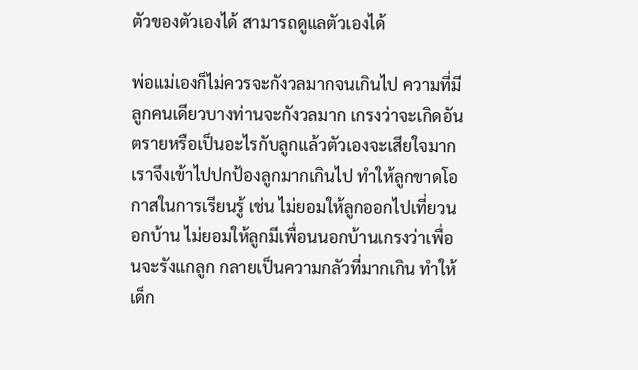ตัวของตัวเองได้ สามารถดูแลตัวเองได้

พ่อแม่เองก็ไม่ควรจะกังวลมากจนเกินไป ความที่มีลูกคนเดียวบางท่านจะกังวลมาก เกรงว่าจะเกิดอันตรายหรือเป็นอะไรกับลูกแล้วตัวเองจะเสียใจมาก เราจึงเข้าไปปกป้องลูกมากเกินไป ทำให้ลูกขาดโอกาสในการเรียนรู้ เช่น ไม่ยอมให้ลูกออกไปเที่ยวนอกบ้าน ไม่ยอมให้ลูกมีเพื่อนนอกบ้านเกรงว่าเพื่อนจะรังแกลูก กลายเป็นความกลัวที่มากเกิน ทำให้เด็ก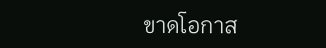ขาดโอกาส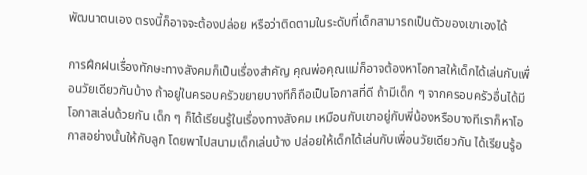พัฒนาตนเอง ตรงนี้ก็อาจจะต้องปล่อย หรือว่าติดตามในระดับที่เด็กสามารถเป็นตัวของเขาเองได้

การฝึกฝนเรื่องทักษะทางสังคมก็เป็นเรื่องสำคัญ คุณพ่อคุณแม่ก็อาจต้องหาโอกาสให้เด็กได้เล่นกับเพื่อนวัยเดียวกันบ้าง ถ้าอยู่ในครอบครัวขยายบางทีก็ถือเป็นโอกาสที่ดี ถ้ามีเด็ก ๆ จากครอบครัวอื่นได้มีโอกาสเล่นด้วยกัน เด็ก ๆ ก็ได้เรียนรู้ในเรื่องทางสังคม เหมือนกับเขาอยู่กับพี่น้องหรือบางทีเราก็หาโอกาสอย่างนั้นให้กับลูก โดยพาไปสนามเด็กเล่นบ้าง ปล่อยให้เด็กได้เล่นกับเพื่อนวัยเดียวกัน ได้เรียนรู้อ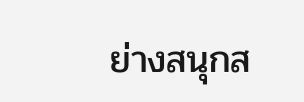ย่างสนุกส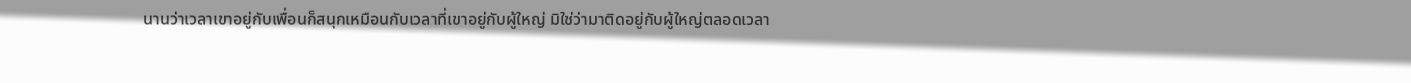นานว่าเวลาเขาอยู่กับเพื่อนก็สนุกเหมือนกับเวลาที่เขาอยู่กับผู้ใหญ่ มิใช่ว่ามาติดอยู่กับผู้ใหญ่ตลอดเวลา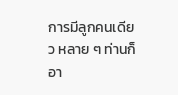การมีลูกคนเดียว หลาย ๆ ท่านก็อา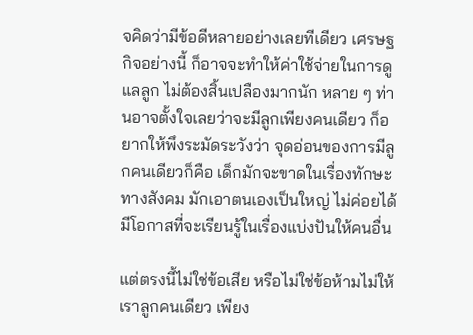จคิดว่ามีข้อดีหลายอย่างเลยทีเดียว เศรษฐกิจอย่างนี้ ก็อาจจะทำให้ค่าใช้จ่ายในการดูแลลูก ไม่ต้องสิ้นเปลืองมากนัก หลาย ๆ ท่านอาจตั้งใจเลยว่าจะมีลูกเพียงคนเดียว ก็อยากให้พึงระมัดระวังว่า จุดอ่อนของการมีลูกคนเดียวก็คือ เด็กมักจะขาดในเรื่องทักษะทางสังคม มักเอาตนเองเป็นใหญ่ ไม่ค่อยได้มีโอกาสที่จะเรียนรู้ในเรื่องแบ่งปันให้คนอื่น

แต่ตรงนี้ไม่ใช่ข้อเสีย หรือไม่ใช่ข้อห้ามไม่ให้เราลูกคนเดียว เพียง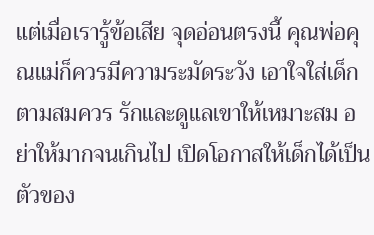แต่เมื่อเรารู้ข้อเสีย จุดอ่อนตรงนี้ คุณพ่อคุณแม่ก็ควรมีความระมัดระวัง เอาใจใส่เด็กตามสมควร รักและดูแลเขาให้เหมาะสม อย่าให้มากจนเกินไป เปิดโอกาสให้เด็กได้เป็นตัวของ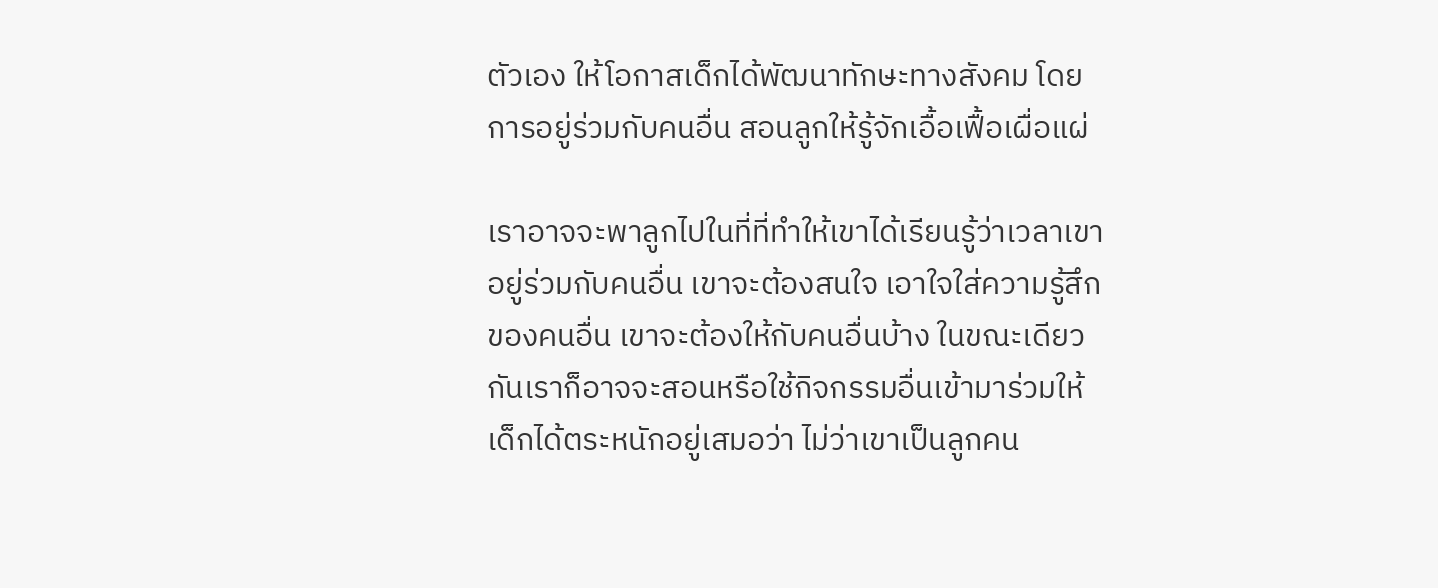ตัวเอง ให้โอกาสเด็กได้พัฒนาทักษะทางสังคม โดยการอยู่ร่วมกับคนอื่น สอนลูกให้รู้จักเอื้อเฟื้อเผื่อแผ่

เราอาจจะพาลูกไปในที่ที่ทำให้เขาได้เรียนรู้ว่าเวลาเขาอยู่ร่วมกับคนอื่น เขาจะต้องสนใจ เอาใจใส่ความรู้สึกของคนอื่น เขาจะต้องให้กับคนอื่นบ้าง ในขณะเดียวกันเราก็อาจจะสอนหรือใช้กิจกรรมอื่นเข้ามาร่วมให้เด็กได้ตระหนักอยู่เสมอว่า ไม่ว่าเขาเป็นลูกคน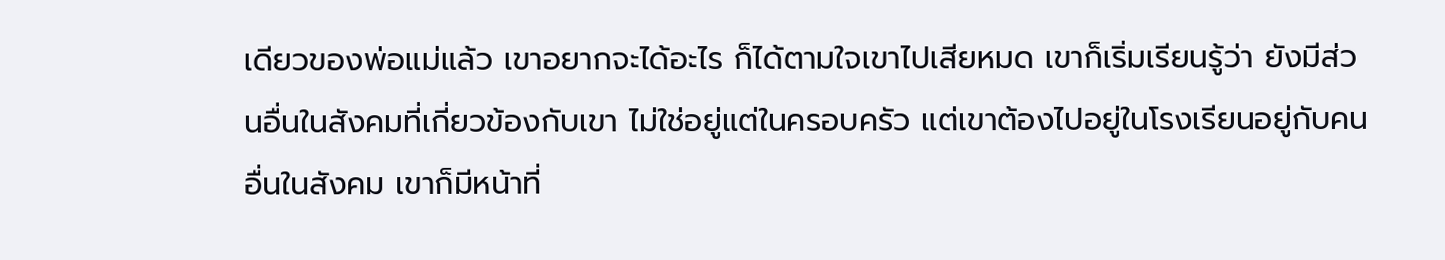เดียวของพ่อแม่แล้ว เขาอยากจะได้อะไร ก็ได้ตามใจเขาไปเสียหมด เขาก็เริ่มเรียนรู้ว่า ยังมีส่วนอื่นในสังคมที่เกี่ยวข้องกับเขา ไม่ใช่อยู่แต่ในครอบครัว แต่เขาต้องไปอยู่ในโรงเรียนอยู่กับคนอื่นในสังคม เขาก็มีหน้าที่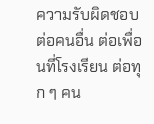ความรับผิดชอบต่อคนอื่น ต่อเพื่อนที่โรงเรียน ต่อทุก ๆ คน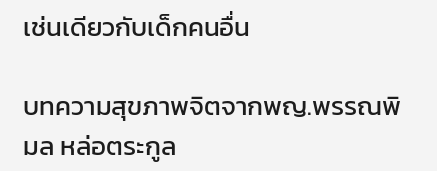เช่นเดียวกับเด็กคนอื่น

บทความสุขภาพจิตจากพญ.พรรณพิมล หล่อตระกูล